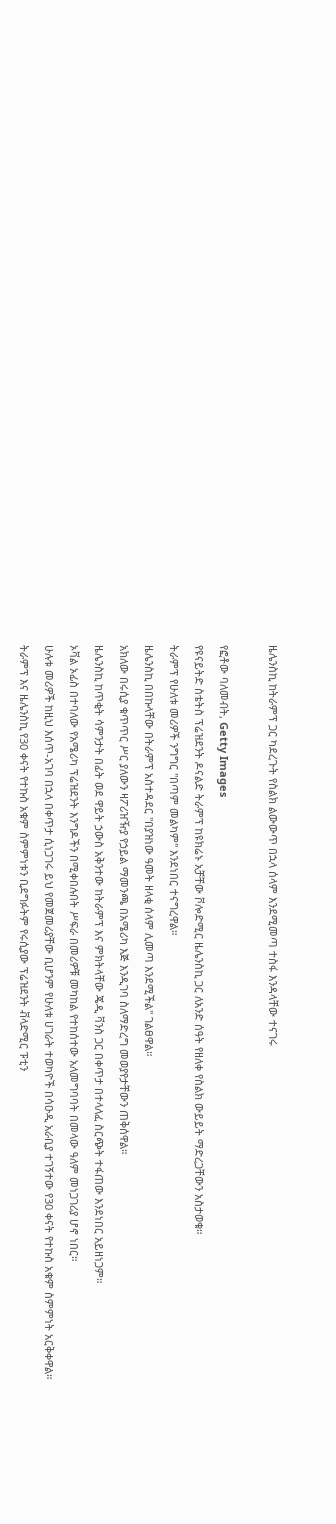ዜሌንስኪ ከትራምፕ ጋር ካደረጉት የስልክ ልውውጥ በኋላ ሰላም እንደሚመጣ ተስፋ እንዳላቸው ተናገሩ

የፎቶው ባለመብት, Getty Images
የዩናይትድ ስቴትስ ፕሬዝደንት ዶናልድ ትራምፕ ከዩክሬኑ አቻቸው ቮሎድሚር ዜሌንስኪ ጋር ለአንድ ሰዓት የዘለቀ የስልክ ውይይት ማድረጋቸውን አስታወቁ።
ትራምፕ የሁለቱ መሪዎች ንግግር "በጣም መልካም" እንደነበር ተናግረዋል።
ዜሌንስኪ በበኩላቸው በትራምፕ አስተዳደር "በያዝነው ዓመት ዘላቂ ሰላም ሊመጣ እንደሚችል" ገልፀዋል።
አክለው በሩሲያ ቁጥጥር ሥር ያለውን ዛፖሪዠዥያ የኃይል ማመንጫ በአሜሪካ እጅ እንዲገባ ስለማድረግ መወያየታቸውን ጠቅሰዋል።
ዜሌንስኪ ከጥቂት ሳምንታት በፊት ወደ ዋይት ኃውስ አቅንተው ከትራምፕ እና ምክትላቸው ጄዲ ቫንስ ጋር በቀጥታ በተላለፈ ስርጭት ተፋጠው እንደነበር አይዘነጋም።
ኦቫል ኦፊስ በተባለው የአሜሪካ ፕሬዝደንት እንግዶችን በሚቀበሉበት ሥፍራ በመሪዎቹ መካከል የተከሰተው አለመግባባት በመላው ዓለም መነጋገሪያ ሆኖ ነበር።
ሁሉቱ መሪዎች ከዚህ እሰጥ-አገባ በኋላ በቀጥታ ሲነጋገሩ ይህ የመጀመሪያቸው ቢሆንም የሁለቱ ሀገራት ተወካዮች በሳዑዲ አራቢያ ተገኝተው የ30 ቀናት የተኩስ አቁም ስምምነት አርቅቀዋል።
ትራምፕ እና ዜሌንስኪ የ30 ቀናት የተኩስ አቁም ስምምነቱን ቢደግፉትም የሩሲያው ፕሬዝደንት ቭላድሚር ፑቲን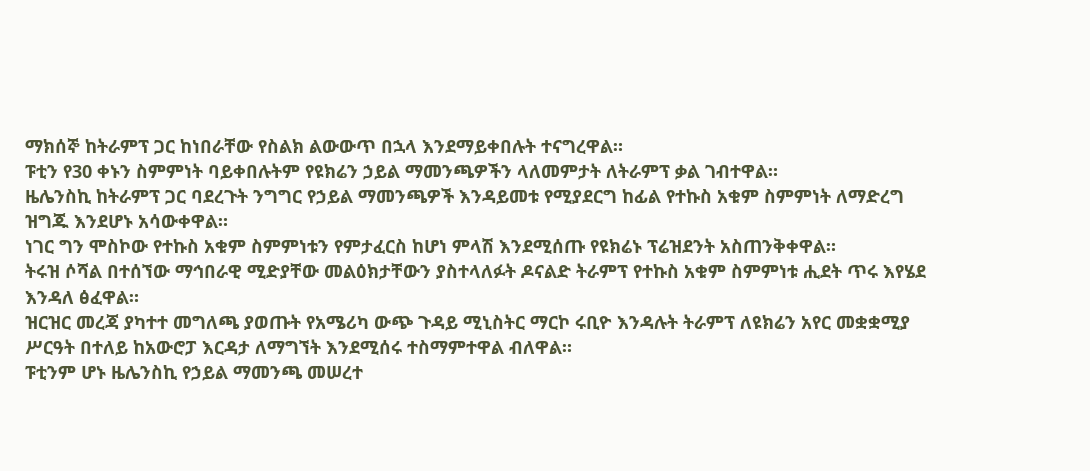ማክሰኞ ከትራምፕ ጋር ከነበራቸው የስልክ ልውውጥ በኋላ እንደማይቀበሉት ተናግረዋል።
ፑቲን የ30 ቀኑን ስምምነት ባይቀበሉትም የዩክሬን ኃይል ማመንጫዎችን ላለመምታት ለትራምፕ ቃል ገብተዋል።
ዜሌንስኪ ከትራምፕ ጋር ባደረጉት ንግግር የኃይል ማመንጫዎች እንዳይመቱ የሚያደርግ ከፊል የተኩስ አቁም ስምምነት ለማድረግ ዝግጁ እንደሆኑ አሳውቀዋል።
ነገር ግን ሞስኮው የተኩስ አቁም ስምምነቱን የምታፈርስ ከሆነ ምላሽ እንደሚሰጡ የዩክሬኑ ፕሬዝደንት አስጠንቅቀዋል።
ትሩዝ ሶሻል በተሰኘው ማኅበራዊ ሚድያቸው መልዕክታቸውን ያስተላለፉት ዶናልድ ትራምፕ የተኩስ አቁም ስምምነቱ ሒደት ጥሩ እየሄደ እንዳለ ፅፈዋል።
ዝርዝር መረጃ ያካተተ መግለጫ ያወጡት የአሜሪካ ውጭ ጉዳይ ሚኒስትር ማርኮ ሩቢዮ እንዳሉት ትራምፕ ለዩክሬን አየር መቋቋሚያ ሥርዓት በተለይ ከአውሮፓ እርዳታ ለማግኘት እንደሚሰሩ ተስማምተዋል ብለዋል።
ፑቲንም ሆኑ ዜሌንስኪ የኃይል ማመንጫ መሠረተ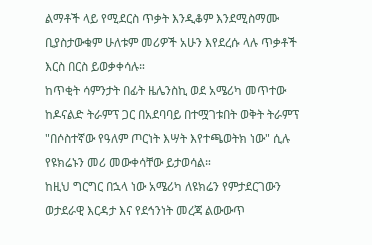ልማቶች ላይ የሚደርስ ጥቃት እንዲቆም እንደሚስማሙ ቢያስታውቁም ሁለቱም መሪዎች አሁን እየደረሱ ላሉ ጥቃቶች እርስ በርስ ይወቃቀሳሉ።
ከጥቂት ሳምንታት በፊት ዜሌንስኪ ወደ አሜሪካ መጥተው ከዶናልድ ትራምፕ ጋር በአደባባይ በተሟገቱበት ወቅት ትራምፕ "በሶስተኛው የዓለም ጦርነት እሣት እየተጫወትክ ነው" ሲሉ የዩክሬኑን መሪ መውቀሳቸው ይታወሳል።
ከዚህ ግርግር በኋላ ነው አሜሪካ ለዩክሬን የምታደርገውን ወታደራዊ እርዳታ እና የደኅንነት መረጃ ልውውጥ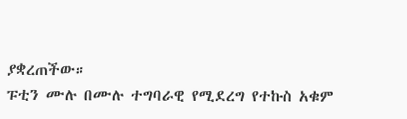ያቋረጠችው።
ፑቲን ሙሉ በሙሉ ተግባራዊ የሚደረግ የተኩስ አቁም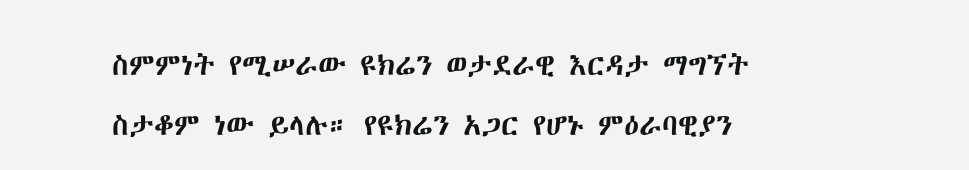ስምምነት የሚሠራው ዩክሬን ወታደራዊ እርዳታ ማግኘት ስታቆም ነው ይላሉ። የዩክሬን አጋር የሆኑ ምዕራባዊያን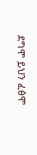ደግሞ ይህን ፈፅሞ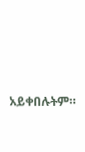አይቀበሉትም።